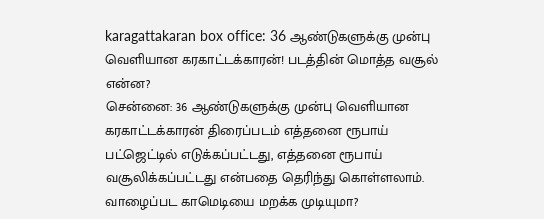karagattakaran box office: 36 ஆண்டுகளுக்கு முன்பு வெளியான கரகாட்டக்காரன்! படத்தின் மொத்த வசூல் என்ன?
சென்னை: 36 ஆண்டுகளுக்கு முன்பு வெளியான கரகாட்டக்காரன் திரைப்படம் எத்தனை ரூபாய் பட்ஜெட்டில் எடுக்கப்பட்டது, எத்தனை ரூபாய் வசூலிக்கப்பட்டது என்பதை தெரிந்து கொள்ளலாம். வாழைப்பட காமெடியை மறக்க முடியுமா?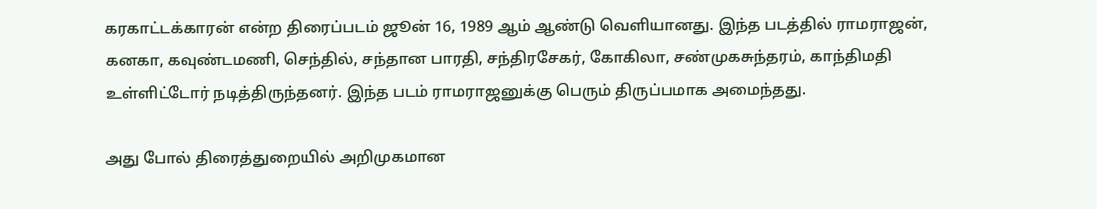கரகாட்டக்காரன் என்ற திரைப்படம் ஜூன் 16, 1989 ஆம் ஆண்டு வெளியானது. இந்த படத்தில் ராமராஜன், கனகா, கவுண்டமணி, செந்தில், சந்தான பாரதி, சந்திரசேகர், கோகிலா, சண்முகசுந்தரம், காந்திமதி உள்ளிட்டோர் நடித்திருந்தனர். இந்த படம் ராமராஜனுக்கு பெரும் திருப்பமாக அமைந்தது.

அது போல் திரைத்துறையில் அறிமுகமான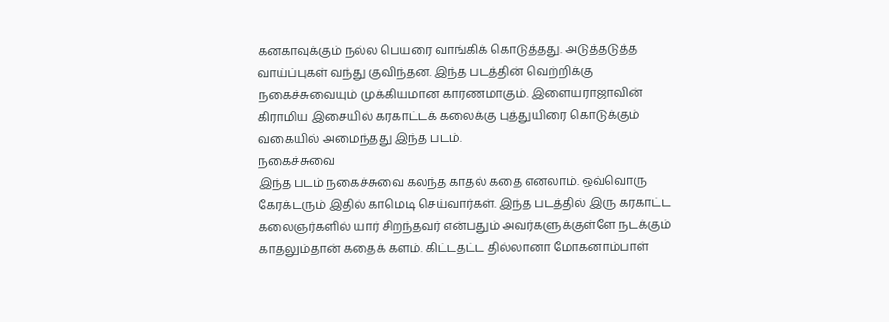கனகாவுக்கும் நல்ல பெயரை வாங்கிக் கொடுத்தது. அடுத்தடுத்த வாய்ப்புகள் வந்து குவிந்தன. இந்த படத்தின் வெற்றிக்கு நகைச்சுவையும் முக்கியமான காரணமாகும். இளையராஜாவின் கிராமிய இசையில் கரகாட்டக் கலைக்கு புத்துயிரை கொடுக்கும் வகையில் அமைந்தது இந்த படம்.
நகைச்சுவை
இந்த படம் நகைச்சுவை கலந்த காதல் கதை எனலாம். ஒவ்வொரு கேரக்டரும் இதில் காமெடி செய்வார்கள். இந்த படத்தில் இரு கரகாட்ட கலைஞர்களில் யார் சிறந்தவர் என்பதும் அவர்களுக்குள்ளே நடக்கும் காதலும்தான் கதைக் களம். கிட்டதட்ட தில்லானா மோகனாம்பாள்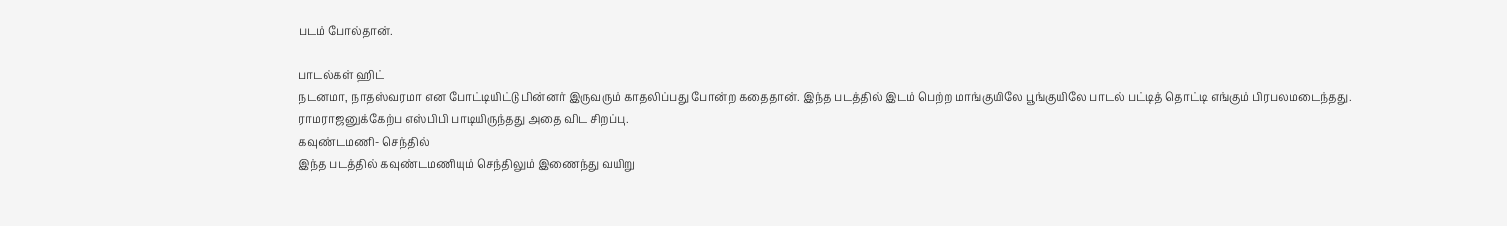படம் போல்தான்.

பாடல்கள் ஹிட்
நடனமா, நாதஸ்வரமா என போட்டியிட்டு பின்னர் இருவரும் காதலிப்பது போன்ற கதைதான். இந்த படத்தில் இடம் பெற்ற மாங்குயிலே பூங்குயிலே பாடல் பட்டித் தொட்டி எங்கும் பிரபலமடைந்தது. ராமராஜனுக்கேற்ப எஸ்பிபி பாடியிருந்தது அதை விட சிறப்பு.
கவுண்டமணி- செந்தில்
இந்த படத்தில் கவுண்டமணியும் செந்திலும் இணைந்து வயிறு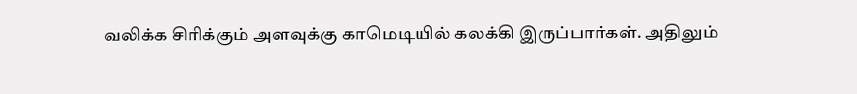வலிக்க சிரிக்கும் அளவுக்கு காமெடியில் கலக்கி இருப்பார்கள். அதிலும்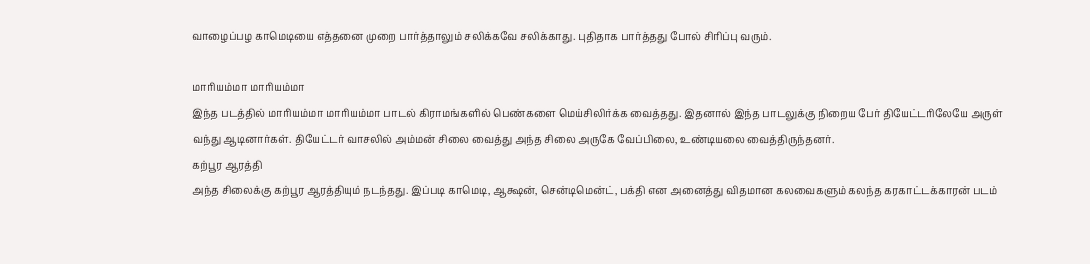வாழைப்பழ காமெடியை எத்தனை முறை பார்த்தாலும் சலிக்கவே சலிக்காது. புதிதாக பார்த்தது போல் சிரிப்பு வரும்.

மாரியம்மா மாரியம்மா
இந்த படத்தில் மாரியம்மா மாரியம்மா பாடல் கிராமங்களில் பெண்களை மெய்சிலிர்க்க வைத்தது. இதனால் இந்த பாடலுக்கு நிறைய பேர் தியேட்டரிலேயே அருள் வந்து ஆடினார்கள். தியேட்டர் வாசலில் அம்மன் சிலை வைத்து அந்த சிலை அருகே வேப்பிலை, உண்டியலை வைத்திருந்தனர்.
கற்பூர ஆரத்தி
அந்த சிலைக்கு கற்பூர ஆரத்தியும் நடந்தது. இப்படி காமெடி, ஆக்ஷன், சென்டிமென்ட், பக்தி என அனைத்து விதமான கலவைகளும் கலந்த கரகாட்டக்காரன் படம்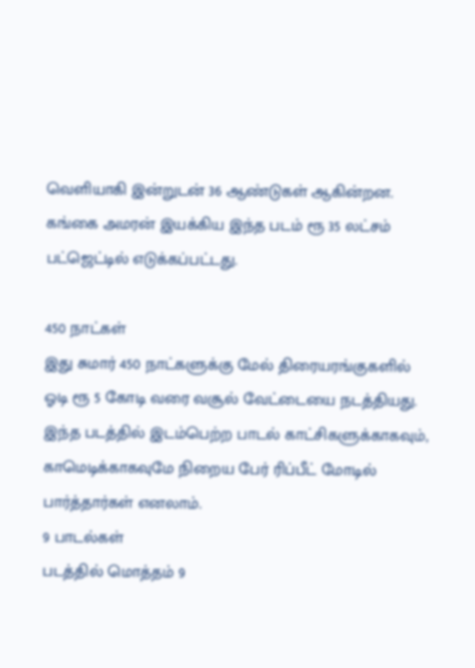வெளியாகி இன்றுடன் 36 ஆண்டுகள் ஆகின்றன. கங்கை அமரன் இயக்கிய இந்த படம் ரூ 35 லட்சம் பட்ஜெட்டில் எடுக்கப்பட்டது.

450 நாட்கள்
இது சுமார் 450 நாட்களுக்கு மேல் திரையரங்குகளில் ஓடி ரூ 5 கோடி வரை வசூல் வேட்டையை நடத்தியது. இந்த படத்தில் இடம்பெற்ற பாடல் காட்சிகளுக்காகவும், காமெடிக்காகவுமே நிறைய பேர் ரிப்பீட் மோடில் பார்த்தார்கள் எனலாம்.
9 பாடல்கள்
படத்தில் மொத்தம் 9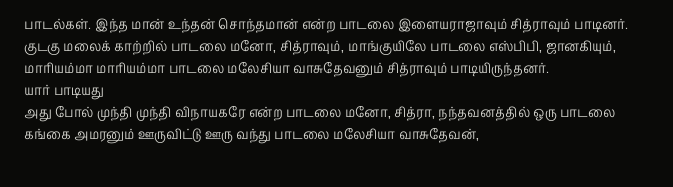பாடல்கள். இந்த மான் உந்தன் சொந்தமான் என்ற பாடலை இளையராஜாவும் சித்ராவும் பாடினர். குடகு மலைக் காற்றில் பாடலை மனோ, சித்ராவும், மாங்குயிலே பாடலை எஸ்பிபி, ஜானகியும், மாரியம்மா மாரியம்மா பாடலை மலேசியா வாசுதேவனும் சித்ராவும் பாடியிருந்தனர்.
யார் பாடியது
அது போல் முந்தி முந்தி விநாயகரே என்ற பாடலை மனோ, சித்ரா, நந்தவனத்தில் ஒரு பாடலை கங்கை அமரனும் ஊருவிட்டு ஊரு வந்து பாடலை மலேசியா வாசுதேவன்,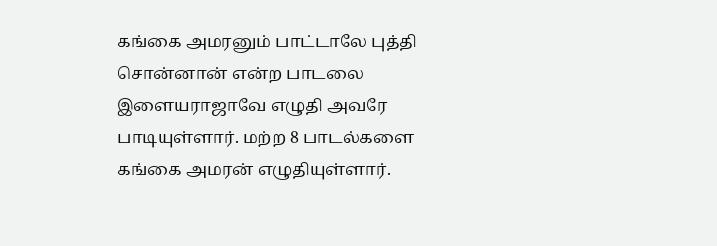கங்கை அமரனும் பாட்டாலே புத்தி சொன்னான் என்ற பாடலை இளையராஜாவே எழுதி அவரே பாடியுள்ளார். மற்ற 8 பாடல்களை கங்கை அமரன் எழுதியுள்ளார்.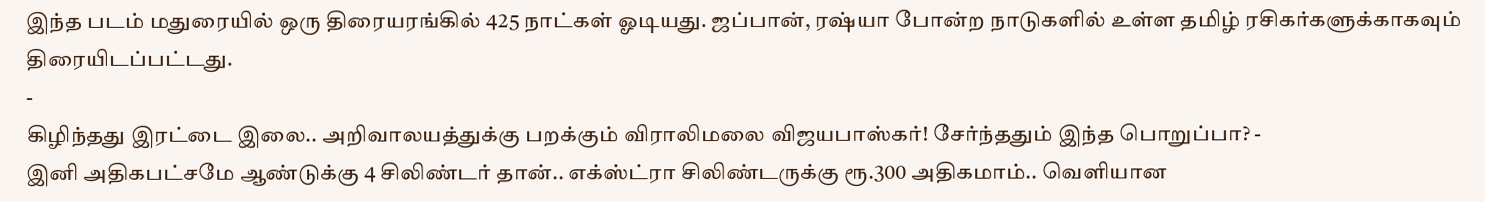இந்த படம் மதுரையில் ஒரு திரையரங்கில் 425 நாட்கள் ஓடியது. ஜப்பான், ரஷ்யா போன்ற நாடுகளில் உள்ள தமிழ் ரசிகர்களுக்காகவும் திரையிடப்பட்டது.
-
கிழிந்தது இரட்டை இலை.. அறிவாலயத்துக்கு பறக்கும் விராலிமலை விஜயபாஸ்கர்! சேர்ந்ததும் இந்த பொறுப்பா? -
இனி அதிகபட்சமே ஆண்டுக்கு 4 சிலிண்டர் தான்.. எக்ஸ்ட்ரா சிலிண்டருக்கு ரூ.300 அதிகமாம்.. வெளியான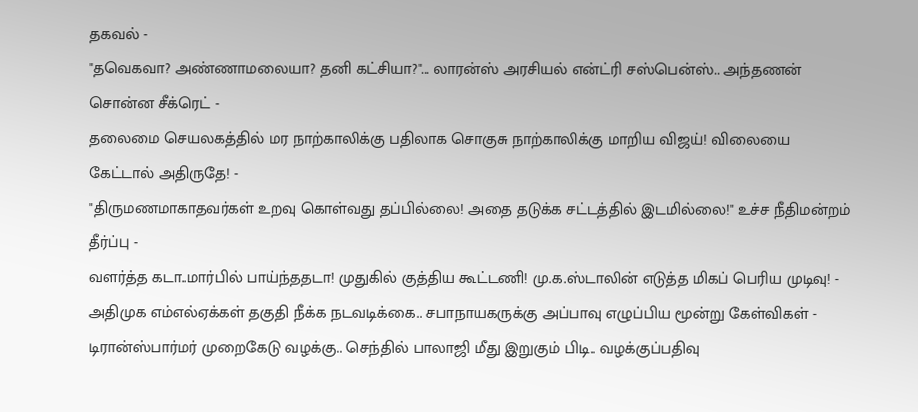தகவல் -
"தவெகவா? அண்ணாமலையா? தனி கட்சியா?"... லாரன்ஸ் அரசியல் என்ட்ரி சஸ்பென்ஸ்.. அந்தணன் சொன்ன சீக்ரெட் -
தலைமை செயலகத்தில் மர நாற்காலிக்கு பதிலாக சொகுசு நாற்காலிக்கு மாறிய விஜய்! விலையை கேட்டால் அதிருதே! -
"திருமணமாகாதவர்கள் உறவு கொள்வது தப்பில்லை! அதை தடுக்க சட்டத்தில் இடமில்லை!" உச்ச நீதிமன்றம் தீர்ப்பு -
வளர்த்த கடா..மார்பில் பாய்ந்ததடா! முதுகில் குத்திய கூட்டணி! மு.க.ஸ்டாலின் எடுத்த மிகப் பெரிய முடிவு! -
அதிமுக எம்எல்ஏக்கள் தகுதி நீக்க நடவடிக்கை.. சபாநாயகருக்கு அப்பாவு எழுப்பிய மூன்று கேள்விகள் -
டிரான்ஸ்பார்மர் முறைகேடு வழக்கு.. செந்தில் பாலாஜி மீது இறுகும் பிடி.. வழக்குப்பதிவு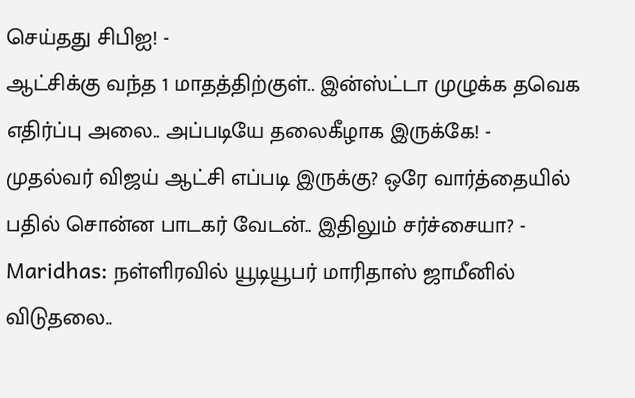செய்தது சிபிஐ! -
ஆட்சிக்கு வந்த 1 மாதத்திற்குள்.. இன்ஸ்ட்டா முழுக்க தவெக எதிர்ப்பு அலை.. அப்படியே தலைகீழாக இருக்கே! -
முதல்வர் விஜய் ஆட்சி எப்படி இருக்கு? ஒரே வார்த்தையில் பதில் சொன்ன பாடகர் வேடன்.. இதிலும் சர்ச்சையா? -
Maridhas: நள்ளிரவில் யூடியூபர் மாரிதாஸ் ஜாமீனில் விடுதலை..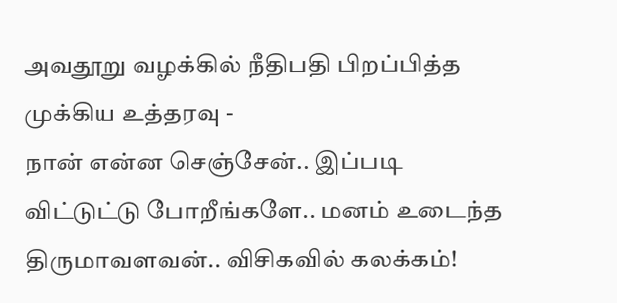அவதூறு வழக்கில் நீதிபதி பிறப்பித்த முக்கிய உத்தரவு -
நான் என்ன செஞ்சேன்.. இப்படி விட்டுட்டு போறீங்களே.. மனம் உடைந்த திருமாவளவன்.. விசிகவில் கலக்கம்!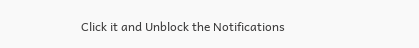Click it and Unblock the Notifications